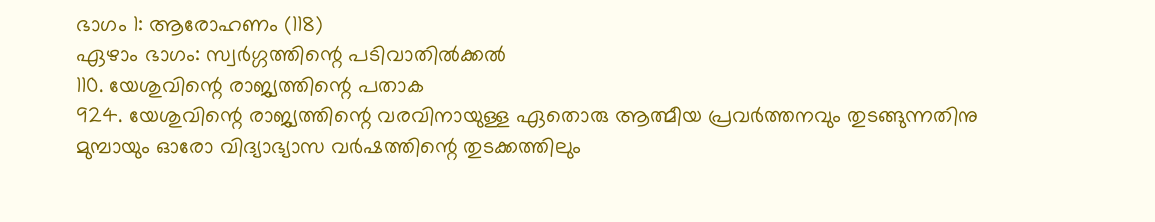ഭാഗം 1: ആരോഹണം (118)
ഏഴാം ഭാഗം: സ്വർഗ്ഗത്തിന്റെ പടിവാതിൽക്കൽ
110. യേശുവിന്റെ രാജ്യത്തിന്റെ പതാക
924. യേശുവിന്റെ രാജ്യത്തിന്റെ വരവിനായുള്ള ഏതൊരു ആത്മീയ പ്രവർത്തനവും തുടങ്ങുന്നതിനു മുമ്പായും ഓരോ വിദ്യാഭ്യാസ വർഷത്തിന്റെ തുടക്കത്തിലും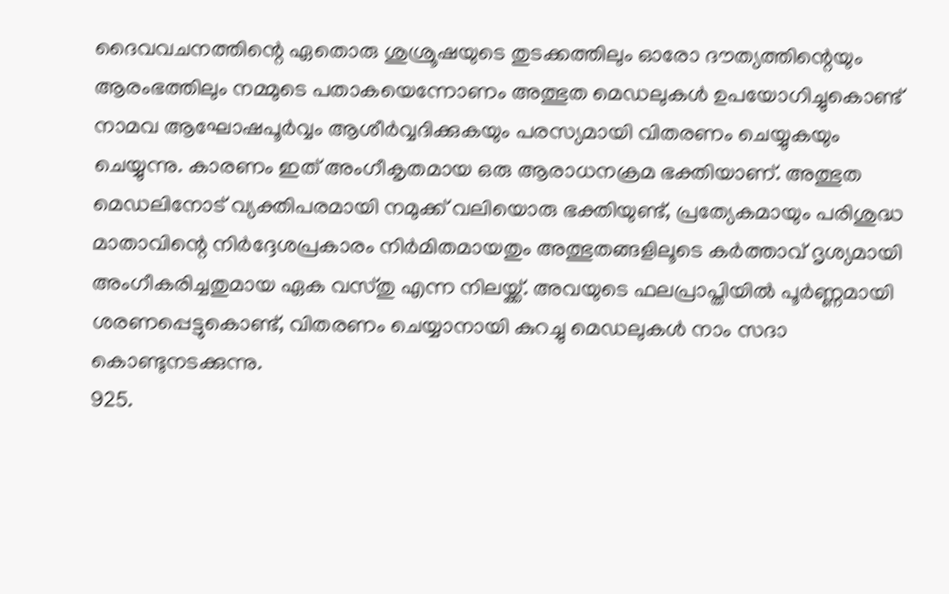ദൈവവചനത്തിന്റെ ഏതൊരു ശുശ്രൂഷയുടെ തുടക്കത്തിലും ഓരോ ദൗത്യത്തിന്റെയും ആരംഭത്തിലും നമ്മുടെ പതാകയെന്നോണം അത്ഭുത മെഡലുകൾ ഉപയോഗിച്ചുകൊണ്ട് നാമവ ആഘോഷപൂർവ്വം ആശീർവ്വദിക്കുകയും പരസ്യമായി വിതരണം ചെയ്യുകയും ചെയ്യുന്നു. കാരണം ഇത് അംഗീകൃതമായ ഒരു ആരാധനക്രമ ഭക്തിയാണ്. അത്ഭുത മെഡലിനോട് വ്യക്തിപരമായി നമുക്ക് വലിയൊരു ഭക്തിയുണ്ട്, പ്രത്യേകമായും പരിശുദ്ധ മാതാവിന്റെ നിർദ്ദേശപ്രകാരം നിർമിതമായതും അത്ഭുതങ്ങളിലൂടെ കർത്താവ് ദൃശ്യമായി അംഗീകരിച്ചതുമായ ഏക വസ്തു എന്ന നിലയ്ക്ക്. അവയുടെ ഫലപ്രാപ്തിയിൽ പൂർണ്ണമായി ശരണപ്പെട്ടുകൊണ്ട്, വിതരണം ചെയ്യാനായി കുറച്ചു മെഡലുകൾ നാം സദാ കൊണ്ടുനടക്കുന്നു.
925.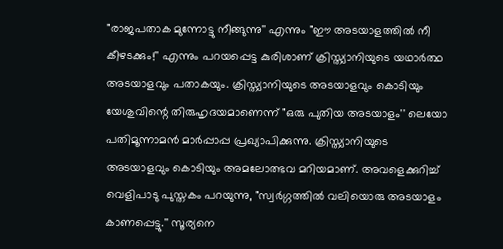"രാജപതാക മുന്നോട്ടു നീങ്ങുന്നു'' എന്നും "ഈ അടയാളത്തിൽ നീ കീഴടക്കും!'' എന്നും പറയപ്പെട്ട കുരിശാണ് ക്രിസ്ത്യാനിയുടെ യഥാർത്ഥ അടയാളവും പതാകയും. ക്രിസ്ത്യാനിയുടെ അടയാളവും കൊടിയും യേശുവിന്റെ തിരുഹൃദയമാണെന്ന് "ഒരു പുതിയ അടയാളം'' ലെയോ പതിമൂന്നാമൻ മാർപ്പാപ്പ പ്രഖ്യാപിക്കുന്നു. ക്രിസ്ത്യാനിയുടെ അടയാളവും കൊടിയും അമലോത്ഭവ മറിയമാണ്. അവളെക്കുറിച്ച് വെളിപാടു പുസ്തകം പറയുന്നു, "സ്വർഗ്ഗത്തിൽ വലിയൊരു അടയാളം കാണപ്പെട്ടു.'' സൂര്യനെ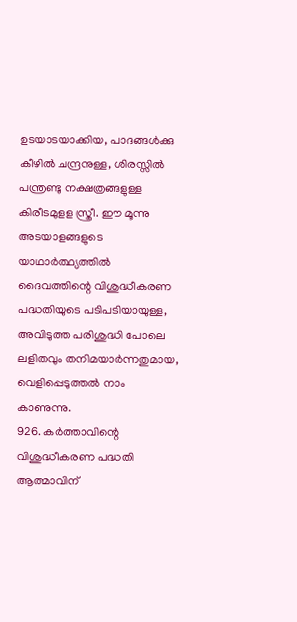ഉടയാടയാക്കിയ, പാദങ്ങൾക്കു കീഴിൽ ചന്ദ്രനുള്ള, ശിരസ്സിൽ പന്ത്രണ്ടു നക്ഷത്രങ്ങളുള്ള കിരീടമുളള സ്ത്രീ. ഈ മൂന്നു അടയാളങ്ങളുടെ യാഥാർത്ഥ്യത്തിൽ ദൈവത്തിന്റെ വിശുദ്ധീകരണ പദ്ധതിയുടെ പടിപടിയായുള്ള, അവിടുത്ത പരിശുദ്ധി പോലെ ലളിതവും തനിമയാർന്നതുമായ, വെളിപ്പെടുത്തൽ നാം കാണുന്നു.
926. കർത്താവിന്റെ വിശുദ്ധീകരണ പദ്ധതി ആത്മാവിന്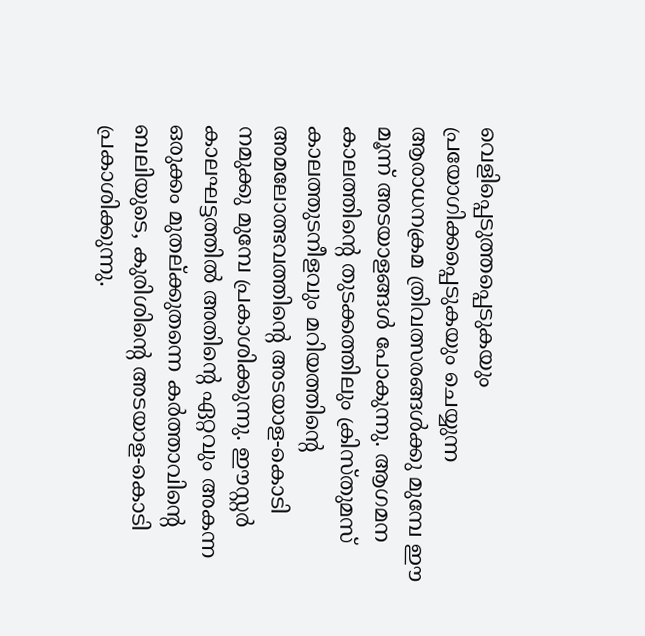വെളിപ്പെടുത്തപ്പെടുകയും പ്രയോഗിക്കപ്പെടുകയും ചെയ്യുന്ന ആരാധനക്രമ ത്രിവത്സരങ്ങൾക്കു മുമ്പേ ഈ മൂന്ന് അടയാളങ്ങൾ പോകുന്നു. ആഗമന കാലത്തിന്റെ തുടക്കത്തിലും ക്രിസ്തുമസ് കാലത്തുടനീളവും മറിയത്തിന്റെ അമലോത്ഭവത്തിന്റെ അടയാള-കൊടി നമുക്കു മുമ്പേ പ്രകാശിക്കുന്നു. ഈസ്റ്റർ കാലഘട്ടത്തിൽ അതിന്റെ ഏറ്റവും അകന്ന ഒരുക്കം മുതല്ക്കുതന്നെ കർത്താവിന്റെ ബലിയുടെ, കുരിശിന്റെ അടയാള-കൊടി പ്രകാശിക്കുന്നു.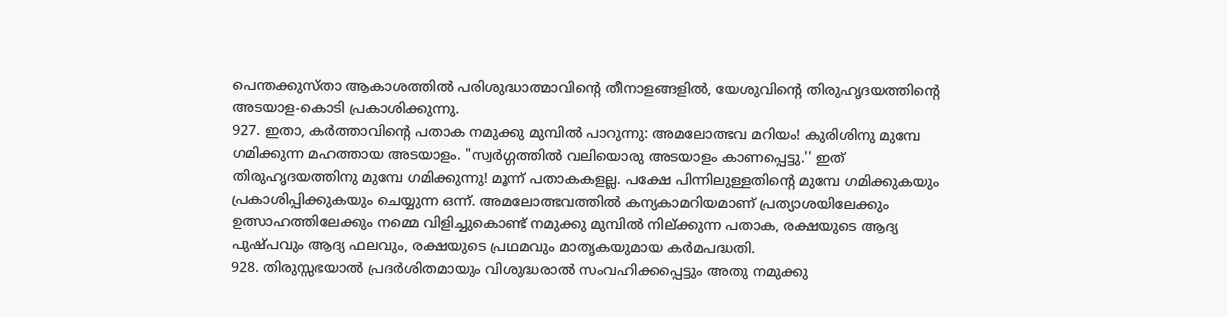പെന്തക്കുസ്താ ആകാശത്തിൽ പരിശുദ്ധാത്മാവിന്റെ തീനാളങ്ങളിൽ, യേശുവിന്റെ തിരുഹൃദയത്തിന്റെ അടയാള-കൊടി പ്രകാശിക്കുന്നു.
927. ഇതാ, കർത്താവിന്റെ പതാക നമുക്കു മുമ്പിൽ പാറുന്നു: അമലോത്ഭവ മറിയം! കുരിശിനു മുമ്പേ ഗമിക്കുന്ന മഹത്തായ അടയാളം. "സ്വർഗ്ഗത്തിൽ വലിയൊരു അടയാളം കാണപ്പെട്ടു.'' ഇത് തിരുഹൃദയത്തിനു മുമ്പേ ഗമിക്കുന്നു! മൂന്ന് പതാകകളല്ല. പക്ഷേ പിന്നിലുള്ളതിന്റെ മുമ്പേ ഗമിക്കുകയും പ്രകാശിപ്പിക്കുകയും ചെയ്യുന്ന ഒന്ന്. അമലോത്ഭവത്തിൽ കന്യകാമറിയമാണ് പ്രത്യാശയിലേക്കും ഉത്സാഹത്തിലേക്കും നമ്മെ വിളിച്ചുകൊണ്ട് നമുക്കു മുമ്പിൽ നില്ക്കുന്ന പതാക, രക്ഷയുടെ ആദ്യ പുഷ്പവും ആദ്യ ഫലവും, രക്ഷയുടെ പ്രഥമവും മാതൃകയുമായ കർമപദ്ധതി.
928. തിരുസ്സഭയാൽ പ്രദർശിതമായും വിശുദ്ധരാൽ സംവഹിക്കപ്പെട്ടും അതു നമുക്കു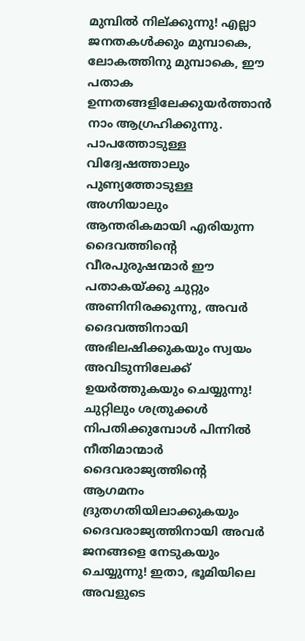മുമ്പിൽ നില്ക്കുന്നു! എല്ലാ ജനതകൾക്കും മുമ്പാകെ, ലോകത്തിനു മുമ്പാകെ, ഈ പതാക ഉന്നതങ്ങളിലേക്കുയർത്താൻ നാം ആഗ്രഹിക്കുന്നു. പാപത്തോടുള്ള വിദ്വേഷത്താലും പുണ്യത്തോടുള്ള അഗ്നിയാലും ആന്തരികമായി എരിയുന്ന ദൈവത്തിന്റെ വീരപുരുഷന്മാർ ഈ പതാകയ്ക്കു ചുറ്റും അണിനിരക്കുന്നു, അവർ ദൈവത്തിനായി അഭിലഷിക്കുകയും സ്വയം അവിടുന്നിലേക്ക് ഉയർത്തുകയും ചെയ്യുന്നു! ചുറ്റിലും ശത്രുക്കൾ നിപതിക്കുമ്പോൾ പിന്നിൽ നീതിമാന്മാർ ദൈവരാജ്യത്തിന്റെ ആഗമനം ദ്രുതഗതിയിലാക്കുകയും ദൈവരാജ്യത്തിനായി അവർ ജനങ്ങളെ നേടുകയും ചെയ്യുന്നു! ഇതാ, ഭൂമിയിലെ അവളുടെ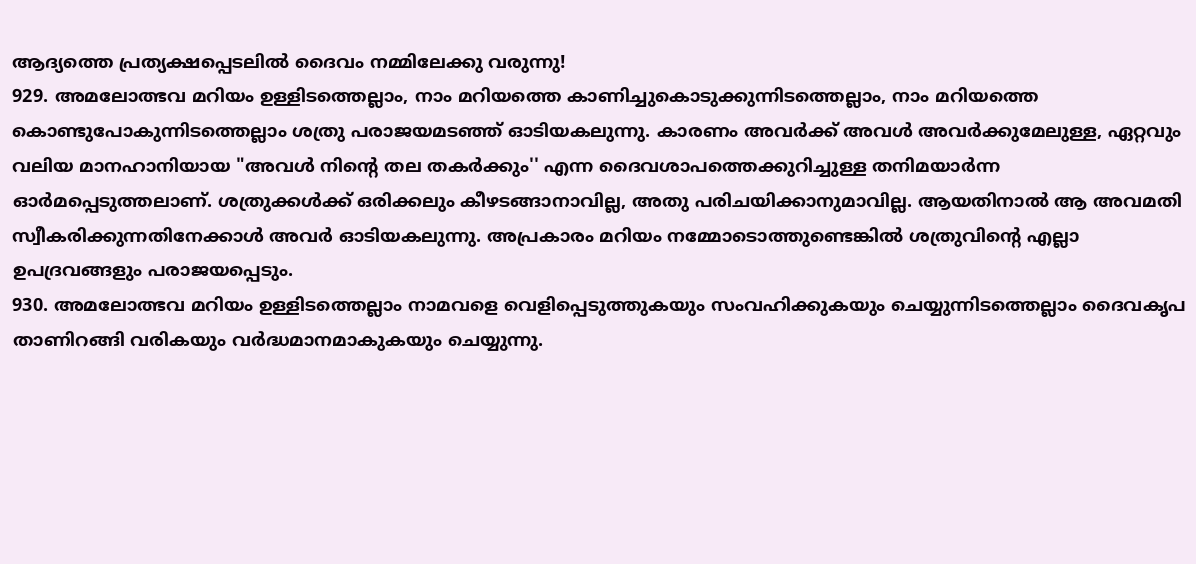ആദ്യത്തെ പ്രത്യക്ഷപ്പെടലിൽ ദൈവം നമ്മിലേക്കു വരുന്നു!
929. അമലോത്ഭവ മറിയം ഉള്ളിടത്തെല്ലാം, നാം മറിയത്തെ കാണിച്ചുകൊടുക്കുന്നിടത്തെല്ലാം, നാം മറിയത്തെ കൊണ്ടുപോകുന്നിടത്തെല്ലാം ശത്രു പരാജയമടഞ്ഞ് ഓടിയകലുന്നു. കാരണം അവർക്ക് അവൾ അവർക്കുമേലുള്ള, ഏറ്റവും വലിയ മാനഹാനിയായ "അവൾ നിന്റെ തല തകർക്കും'' എന്ന ദൈവശാപത്തെക്കുറിച്ചുള്ള തനിമയാർന്ന ഓർമപ്പെടുത്തലാണ്. ശത്രുക്കൾക്ക് ഒരിക്കലും കീഴടങ്ങാനാവില്ല, അതു പരിചയിക്കാനുമാവില്ല. ആയതിനാൽ ആ അവമതി സ്വീകരിക്കുന്നതിനേക്കാൾ അവർ ഓടിയകലുന്നു. അപ്രകാരം മറിയം നമ്മോടൊത്തുണ്ടെങ്കിൽ ശത്രുവിന്റെ എല്ലാ ഉപദ്രവങ്ങളും പരാജയപ്പെടും.
930. അമലോത്ഭവ മറിയം ഉള്ളിടത്തെല്ലാം നാമവളെ വെളിപ്പെടുത്തുകയും സംവഹിക്കുകയും ചെയ്യുന്നിടത്തെല്ലാം ദൈവകൃപ താണിറങ്ങി വരികയും വർദ്ധമാനമാകുകയും ചെയ്യുന്നു.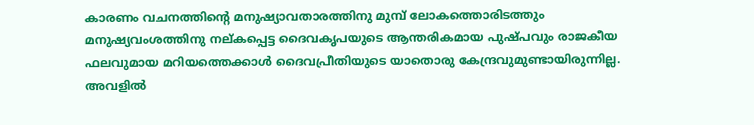കാരണം വചനത്തിന്റെ മനുഷ്യാവതാരത്തിനു മുമ്പ് ലോകത്തൊരിടത്തും മനുഷ്യവംശത്തിനു നല്കപ്പെട്ട ദൈവകൃപയുടെ ആന്തരികമായ പുഷ്പവും രാജകീയ ഫലവുമായ മറിയത്തെക്കാൾ ദൈവപ്രീതിയുടെ യാതൊരു കേന്ദ്രവുമുണ്ടായിരുന്നില്ല. അവളിൽ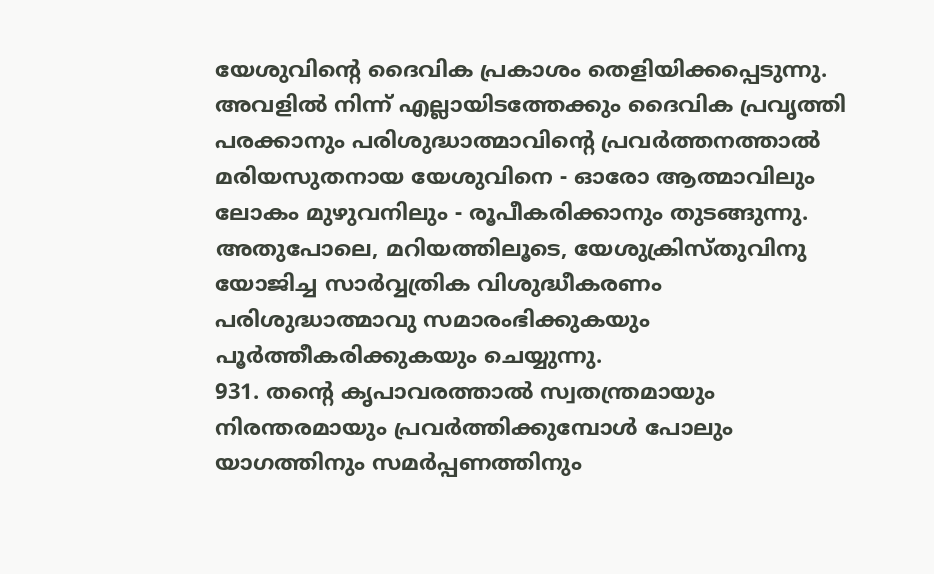യേശുവിന്റെ ദൈവിക പ്രകാശം തെളിയിക്കപ്പെടുന്നു. അവളിൽ നിന്ന് എല്ലായിടത്തേക്കും ദൈവിക പ്രവൃത്തി പരക്കാനും പരിശുദ്ധാത്മാവിന്റെ പ്രവർത്തനത്താൽ മരിയസുതനായ യേശുവിനെ - ഓരോ ആത്മാവിലും ലോകം മുഴുവനിലും - രൂപീകരിക്കാനും തുടങ്ങുന്നു. അതുപോലെ, മറിയത്തിലൂടെ, യേശുക്രിസ്തുവിനു യോജിച്ച സാർവ്വത്രിക വിശുദ്ധീകരണം പരിശുദ്ധാത്മാവു സമാരംഭിക്കുകയും പൂർത്തീകരിക്കുകയും ചെയ്യുന്നു.
931. തന്റെ കൃപാവരത്താൽ സ്വതന്ത്രമായും നിരന്തരമായും പ്രവർത്തിക്കുമ്പോൾ പോലും യാഗത്തിനും സമർപ്പണത്തിനും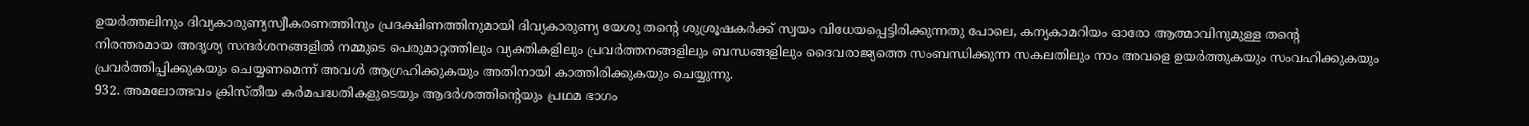ഉയർത്തലിനും ദിവ്യകാരുണ്യസ്വീകരണത്തിനും പ്രദക്ഷിണത്തിനുമായി ദിവ്യകാരുണ്യ യേശു തന്റെ ശുശ്രൂഷകർക്ക് സ്വയം വിധേയപ്പെട്ടിരിക്കുന്നതു പോലെ, കന്യകാമറിയം ഓരോ ആത്മാവിനുമുള്ള തന്റെ നിരന്തരമായ അദൃശ്യ സന്ദർശനങ്ങളിൽ നമ്മുടെ പെരുമാറ്റത്തിലും വ്യക്തികളിലും പ്രവർത്തനങ്ങളിലും ബന്ധങ്ങളിലും ദൈവരാജ്യത്തെ സംബന്ധിക്കുന്ന സകലതിലും നാം അവളെ ഉയർത്തുകയും സംവഹിക്കുകയും പ്രവർത്തിപ്പിക്കുകയും ചെയ്യണമെന്ന് അവൾ ആഗ്രഹിക്കുകയും അതിനായി കാത്തിരിക്കുകയും ചെയ്യുന്നു.
932. അമലോത്ഭവം ക്രിസ്തീയ കർമപദ്ധതികളുടെയും ആദർശത്തിന്റെയും പ്രഥമ ഭാഗം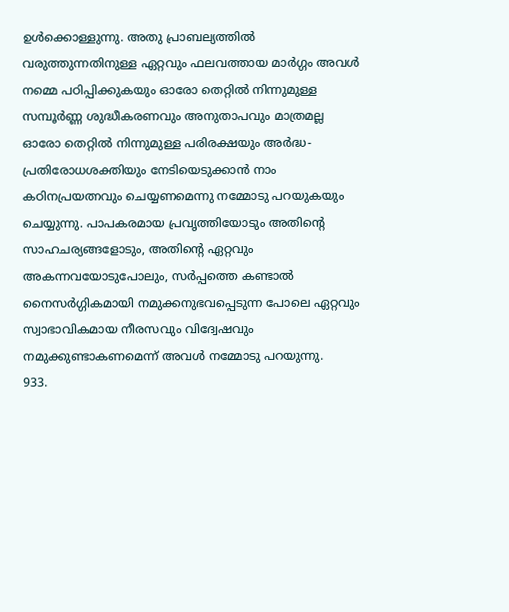ഉൾക്കൊള്ളുന്നു. അതു പ്രാബല്യത്തിൽ വരുത്തുന്നതിനുള്ള ഏറ്റവും ഫലവത്തായ മാർഗ്ഗം അവൾ നമ്മെ പഠിപ്പിക്കുകയും ഓരോ തെറ്റിൽ നിന്നുമുള്ള സമ്പൂർണ്ണ ശുദ്ധീകരണവും അനുതാപവും മാത്രമല്ല ഓരോ തെറ്റിൽ നിന്നുമുള്ള പരിരക്ഷയും അർദ്ധ-പ്രതിരോധശക്തിയും നേടിയെടുക്കാൻ നാം കഠിനപ്രയത്നവും ചെയ്യണമെന്നു നമ്മോടു പറയുകയും ചെയ്യുന്നു. പാപകരമായ പ്രവൃത്തിയോടും അതിന്റെ സാഹചര്യങ്ങളോടും, അതിന്റെ ഏറ്റവും അകന്നവയോടുപോലും, സർപ്പത്തെ കണ്ടാൽ നൈസർഗ്ഗികമായി നമുക്കനുഭവപ്പെടുന്ന പോലെ ഏറ്റവും സ്വാഭാവികമായ നീരസവും വിദ്വേഷവും നമുക്കുണ്ടാകണമെന്ന് അവൾ നമ്മോടു പറയുന്നു.
933.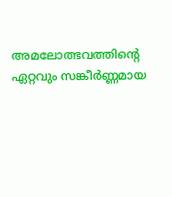അമലോത്ഭവത്തിന്റെ ഏറ്റവും സങ്കീർണ്ണമായ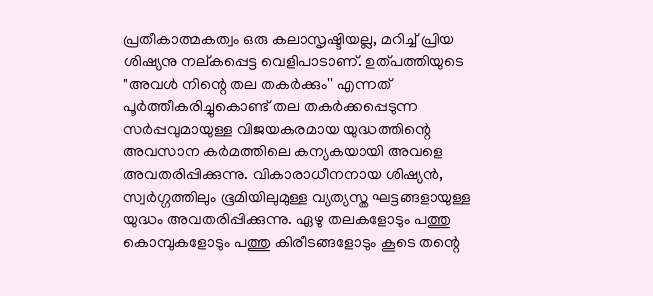പ്രതീകാത്മകത്വം ഒരു കലാസൃഷ്ടിയല്ല, മറിച്ച് പ്രിയ ശിഷ്യനു നല്കപ്പെട്ട വെളിപാടാണ്. ഉത്പത്തിയുടെ "അവൾ നിന്റെ തല തകർക്കും'' എന്നത് പൂർത്തീകരിച്ചുകൊണ്ട് തല തകർക്കപ്പെടുന്ന സർപ്പവുമായുള്ള വിജയകരമായ യുദ്ധത്തിന്റെ അവസാന കർമത്തിലെ കന്യകയായി അവളെ അവതരിപ്പിക്കുന്നു. വികാരാധീനനായ ശിഷ്യൻ, സ്വർഗ്ഗത്തിലും ഭൂമിയിലുമുള്ള വ്യത്യസ്ത ഘട്ടങ്ങളായുള്ള യുദ്ധം അവതരിപ്പിക്കുന്നു. ഏഴു തലകളോടും പത്തു കൊമ്പുകളോടും പത്തു കിരീടങ്ങളോടും കൂടെ തന്റെ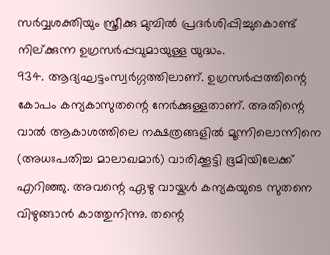സർവ്വശക്തിയും സ്ത്രീക്കു മുമ്പിൽ പ്രദർശിപ്പിച്ചുകൊണ്ട് നില്ക്കുന്ന ഉഗ്രസർപ്പവുമായുള്ള യുദ്ധം.
934. ആദ്യഘട്ടംസ്വർഗ്ഗത്തിലാണ്. ഉഗ്രസർപ്പത്തിന്റെ കോപം കന്യകാസുതന്റെ നേർക്കുള്ളതാണ്. അതിന്റെ വാൽ ആകാശത്തിലെ നക്ഷത്രങ്ങളിൽ മൂന്നിലൊന്നിനെ (അധഃപതിച്ച മാലാഖമാർ) വാരിക്കൂട്ടി ഭൂമിയിലേക്ക് എറിഞ്ഞു. അവന്റെ ഏഴു വായ്കൾ കന്യകയുടെ സുതനെ വിഴുങ്ങാൻ കാത്തുനിന്നു. തന്റെ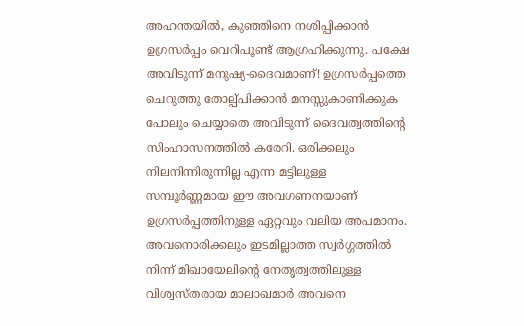അഹന്തയിൽ, കുഞ്ഞിനെ നശിപ്പിക്കാൻ ഉഗ്രസർപ്പം വെറിപൂണ്ട് ആഗ്രഹിക്കുന്നു. പക്ഷേ അവിടുന്ന് മനുഷ്യ-ദൈവമാണ്! ഉഗ്രസർപ്പത്തെ ചെറുത്തു തോല്പ്പിക്കാൻ മനസ്സുകാണിക്കുക പോലും ചെയ്യാതെ അവിടുന്ന് ദൈവത്വത്തിന്റെ സിംഹാസനത്തിൽ കരേറി. ഒരിക്കലും നിലനിന്നിരുന്നില്ല എന്ന മട്ടിലുള്ള സമ്പൂർണ്ണമായ ഈ അവഗണനയാണ് ഉഗ്രസർപ്പത്തിനുള്ള ഏറ്റവും വലിയ അപമാനം. അവനൊരിക്കലും ഇടമില്ലാത്ത സ്വർഗ്ഗത്തിൽ നിന്ന് മിഖായേലിന്റെ നേതൃത്വത്തിലുള്ള വിശ്വസ്തരായ മാലാഖമാർ അവനെ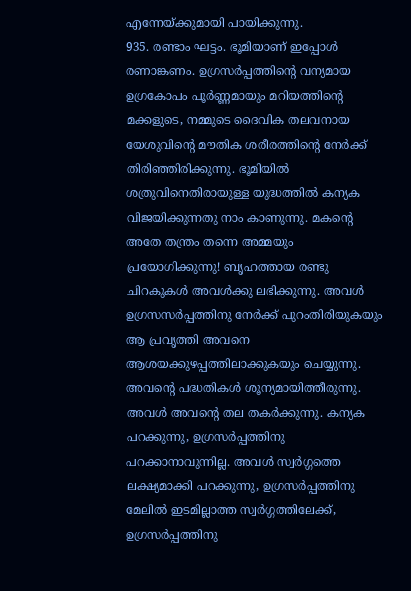എന്നേയ്ക്കുമായി പായിക്കുന്നു.
935. രണ്ടാം ഘട്ടം. ഭൂമിയാണ് ഇപ്പോൾ രണാങ്കണം. ഉഗ്രസർപ്പത്തിന്റെ വന്യമായ ഉഗ്രകോപം പൂർണ്ണമായും മറിയത്തിന്റെ മക്കളുടെ, നമ്മുടെ ദൈവിക തലവനായ യേശുവിന്റെ മൗതിക ശരീരത്തിന്റെ നേർക്ക് തിരിഞ്ഞിരിക്കുന്നു. ഭൂമിയിൽ ശത്രുവിനെതിരായുള്ള യുദ്ധത്തിൽ കന്യക വിജയിക്കുന്നതു നാം കാണുന്നു. മകന്റെ അതേ തന്ത്രം തന്നെ അമ്മയും പ്രയോഗിക്കുന്നു! ബൃഹത്തായ രണ്ടു ചിറകുകൾ അവൾക്കു ലഭിക്കുന്നു. അവൾ ഉഗ്രസസർപ്പത്തിനു നേർക്ക് പുറംതിരിയുകയും ആ പ്രവൃത്തി അവനെ ആശയക്കുഴപ്പത്തിലാക്കുകയും ചെയ്യുന്നു. അവന്റെ പദ്ധതികൾ ശൂന്യമായിത്തീരുന്നു. അവൾ അവന്റെ തല തകർക്കുന്നു. കന്യക പറക്കുന്നു, ഉഗ്രസർപ്പത്തിനു പറക്കാനാവുന്നില്ല. അവൾ സ്വർഗ്ഗത്തെ ലക്ഷ്യമാക്കി പറക്കുന്നു, ഉഗ്രസർപ്പത്തിനു മേലിൽ ഇടമില്ലാത്ത സ്വർഗ്ഗത്തിലേക്ക്, ഉഗ്രസർപ്പത്തിനു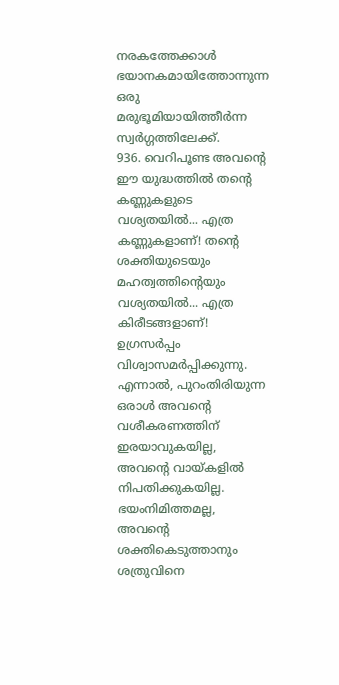നരകത്തേക്കാൾ ഭയാനകമായിത്തോന്നുന്ന ഒരു മരുഭൂമിയായിത്തീർന്ന സ്വർഗ്ഗത്തിലേക്ക്.
936. വെറിപൂണ്ട അവന്റെ ഈ യുദ്ധത്തിൽ തന്റെ കണ്ണുകളുടെ വശ്യതയിൽ... എത്ര കണ്ണുകളാണ്! തന്റെ ശക്തിയുടെയും മഹത്വത്തിന്റെയും വശ്യതയിൽ... എത്ര കിരീടങ്ങളാണ്! ഉഗ്രസർപ്പം വിശ്വാസമർപ്പിക്കുന്നു. എന്നാൽ, പുറംതിരിയുന്ന ഒരാൾ അവന്റെ വശീകരണത്തിന് ഇരയാവുകയില്ല, അവന്റെ വായ്കളിൽ നിപതിക്കുകയില്ല. ഭയംനിമിത്തമല്ല, അവന്റെ ശക്തികെടുത്താനും ശത്രുവിനെ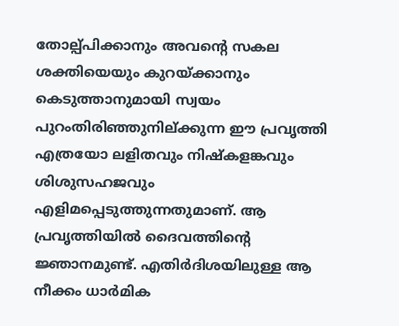തോല്പ്പിക്കാനും അവന്റെ സകല ശക്തിയെയും കുറയ്ക്കാനും കെടുത്താനുമായി സ്വയം പുറംതിരിഞ്ഞുനില്ക്കുന്ന ഈ പ്രവൃത്തി എത്രയോ ലളിതവും നിഷ്കളങ്കവും ശിശുസഹജവും എളിമപ്പെടുത്തുന്നതുമാണ്. ആ പ്രവൃത്തിയിൽ ദൈവത്തിന്റെ ജ്ഞാനമുണ്ട്. എതിർദിശയിലുള്ള ആ നീക്കം ധാർമിക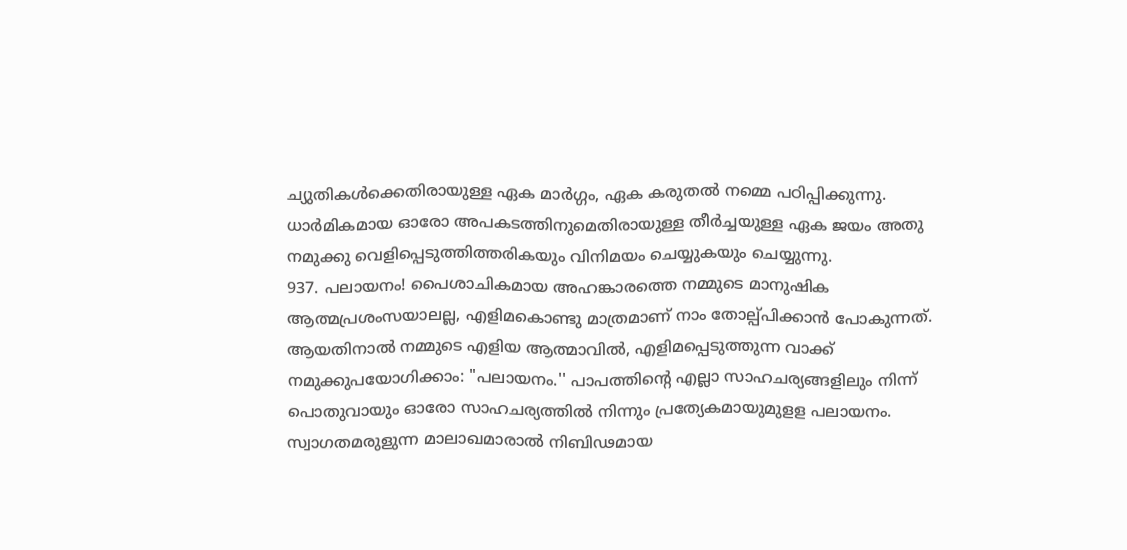ച്യുതികൾക്കെതിരായുള്ള ഏക മാർഗ്ഗം, ഏക കരുതൽ നമ്മെ പഠിപ്പിക്കുന്നു. ധാർമികമായ ഓരോ അപകടത്തിനുമെതിരായുള്ള തീർച്ചയുള്ള ഏക ജയം അതു നമുക്കു വെളിപ്പെടുത്തിത്തരികയും വിനിമയം ചെയ്യുകയും ചെയ്യുന്നു.
937. പലായനം! പൈശാചികമായ അഹങ്കാരത്തെ നമ്മുടെ മാനുഷിക ആത്മപ്രശംസയാലല്ല, എളിമകൊണ്ടു മാത്രമാണ് നാം തോല്പ്പിക്കാൻ പോകുന്നത്. ആയതിനാൽ നമ്മുടെ എളിയ ആത്മാവിൽ, എളിമപ്പെടുത്തുന്ന വാക്ക് നമുക്കുപയോഗിക്കാം: "പലായനം.'' പാപത്തിന്റെ എല്ലാ സാഹചര്യങ്ങളിലും നിന്ന് പൊതുവായും ഓരോ സാഹചര്യത്തിൽ നിന്നും പ്രത്യേകമായുമുളള പലായനം. സ്വാഗതമരുളുന്ന മാലാഖമാരാൽ നിബിഢമായ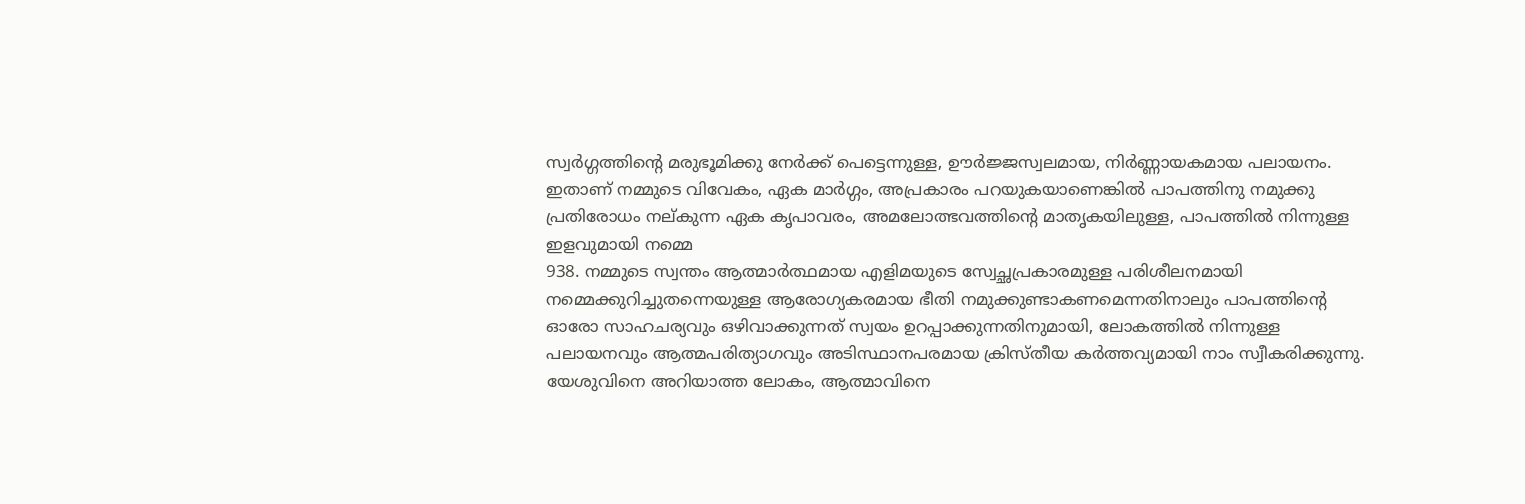സ്വർഗ്ഗത്തിന്റെ മരുഭൂമിക്കു നേർക്ക് പെട്ടെന്നുള്ള, ഊർജ്ജസ്വലമായ, നിർണ്ണായകമായ പലായനം. ഇതാണ് നമ്മുടെ വിവേകം, ഏക മാർഗ്ഗം, അപ്രകാരം പറയുകയാണെങ്കിൽ പാപത്തിനു നമുക്കു പ്രതിരോധം നല്കുന്ന ഏക കൃപാവരം, അമലോത്ഭവത്തിന്റെ മാതൃകയിലുള്ള, പാപത്തിൽ നിന്നുള്ള ഇളവുമായി നമ്മെ
938. നമ്മുടെ സ്വന്തം ആത്മാർത്ഥമായ എളിമയുടെ സ്വേച്ഛപ്രകാരമുള്ള പരിശീലനമായി നമ്മെക്കുറിച്ചുതന്നെയുള്ള ആരോഗ്യകരമായ ഭീതി നമുക്കുണ്ടാകണമെന്നതിനാലും പാപത്തിന്റെ ഓരോ സാഹചര്യവും ഒഴിവാക്കുന്നത് സ്വയം ഉറപ്പാക്കുന്നതിനുമായി, ലോകത്തിൽ നിന്നുള്ള പലായനവും ആത്മപരിത്യാഗവും അടിസ്ഥാനപരമായ ക്രിസ്തീയ കർത്തവ്യമായി നാം സ്വീകരിക്കുന്നു. യേശുവിനെ അറിയാത്ത ലോകം, ആത്മാവിനെ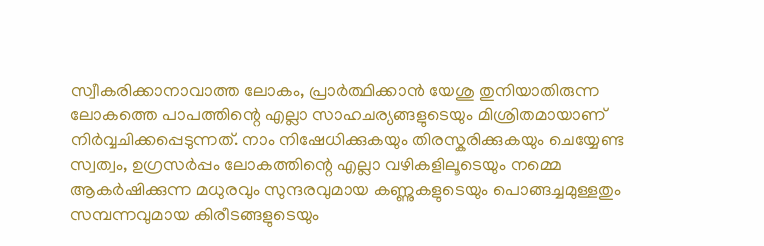സ്വീകരിക്കാനാവാത്ത ലോകം, പ്രാർത്ഥിക്കാൻ യേശു തുനിയാതിരുന്ന ലോകത്തെ പാപത്തിന്റെ എല്ലാ സാഹചര്യങ്ങളുടെയും മിശ്രിതമായാണ് നിർവ്വചിക്കപ്പെടുന്നത്. നാം നിഷേധിക്കുകയും തിരസ്കരിക്കുകയും ചെയ്യേണ്ട സ്വത്വം, ഉഗ്രസർപ്പം ലോകത്തിന്റെ എല്ലാ വഴികളിലൂടെയും നമ്മെ ആകർഷിക്കുന്ന മധുരവും സുന്ദരവുമായ കണ്ണുകളുടെയും പൊങ്ങച്ചമുള്ളതും സമ്പന്നവുമായ കിരീടങ്ങളുടെയും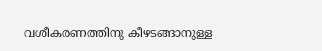വശീകരണത്തിനു കീഴടങ്ങാനുള്ള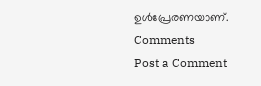ഉൾപ്രേരണയാണ്.
Comments
Post a Comment